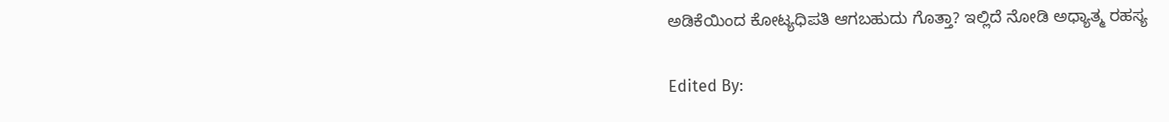ಅಡಿಕೆಯಿಂದ ಕೋಟ್ಯಧಿಪತಿ ಆಗಬಹುದು ಗೊತ್ತಾ? ಇಲ್ಲಿದೆ ನೋಡಿ ಅಧ್ಯಾತ್ಮ ರಹಸ್ಯ

Edited By: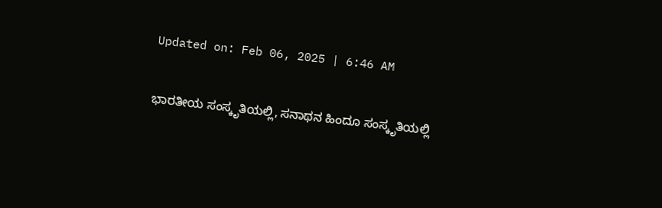Updated on: Feb 06, 2025 | 6:46 AM

ಭಾರತೀಯ ಸಂಸ್ಕೃತಿಯಲ್ಲಿ, ಸನಾಥನ ಹಿಂದೂ ಸಂಸ್ಕೃತಿಯಲ್ಲಿ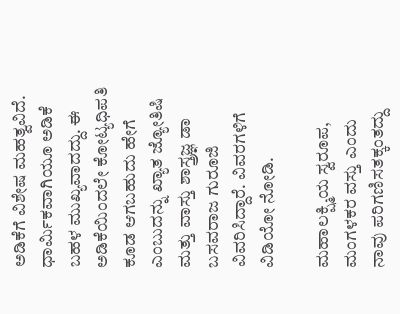ಅಡಿಕೆಗೆ ವಿಶೇಷ ಮಹತ್ವವಿದೆ. ಧಾರ್ಮಿಕವಾಗಿಯೂ ಅಡಿಕೆ ಬಹಳ ಮುಖ್ಯವಾದದ್ದು. ಈ ಅಡಿಕೆಯಿಂದಲೇ ಕೋಟ್ಯಧಿಪತಿ ಕೂಡ ಆಗಬಹುದು ಹೇಗೆ ಎಂಬುದನ್ನು ಖ್ಯಾತ ಜ್ಯೋತಿಷಿ ಮತ್ತು ವಾಸ್ತು ಶಾಸ್ತ್ರಜ್ಞ ಡಾ ಬಸವರಾಜ ಗುರೂಜಿ ವಿವರಿಸಿದ್ದಾರೆ. ವಿವರಗಳಿಗೆ ವಿಡಿಯೋ ನೋಡಿ.

ಮಹಾಲಕ್ಷ್ಮಿಯ ಸ್ವರೂಪ, ಮಂಗಳಕರ ವಸ್ತು ಎಂದು ನಾವು ಪರಿಗಣಿಸತಕ್ಕಂತದ್ದು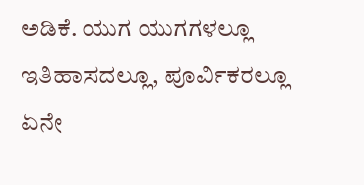ಅಡಿಕೆ. ಯುಗ ಯುಗಗಳಲ್ಲೂ ಇತಿಹಾಸದಲ್ಲೂ, ಪೂರ್ವಿಕರಲ್ಲೂ ಏನೇ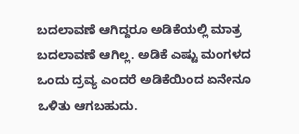ಬದಲಾವಣೆ ಆಗಿದ್ದರೂ ಅಡಿಕೆಯಲ್ಲಿ ಮಾತ್ರ ಬದಲಾವಣೆ ಆಗಿಲ್ಲ. ಅಡಿಕೆ ಎಷ್ಟು ಮಂಗಳದ ಒಂದು ದ್ರವ್ಯ ಎಂದರೆ ಅಡಿಕೆಯಿಂದ ಏನೇನೂ ಒಳಿತು ಆಗಬಹುದು.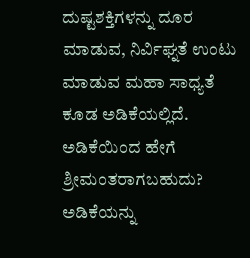ದುಷ್ಟಶಕ್ತಿಗಳನ್ನು ದೂರ ಮಾಡುವ, ನಿರ್ವಿಘ್ನತೆ ಉಂಟು ಮಾಡುವ ಮಹಾ ಸಾಧ್ಯತೆ ಕೂಡ ಅಡಿಕೆಯಲ್ಲಿದೆ. ಅಡಿಕೆಯಿಂದ ಹೇಗೆ ಶ್ರೀಮಂತರಾಗಬಹುದು? ಅಡಿಕೆಯನ್ನು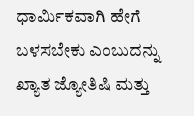ಧಾರ್ಮಿಕವಾಗಿ ಹೇಗೆ ಬಳಸಬೇಕು ಎಂಬುದನ್ನು ಖ್ಯಾತ ಜ್ಯೋತಿಷಿ ಮತ್ತು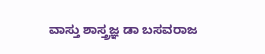ವಾಸ್ತು ಶಾಸ್ತ್ರಜ್ಞ ಡಾ ಬಸವರಾಜ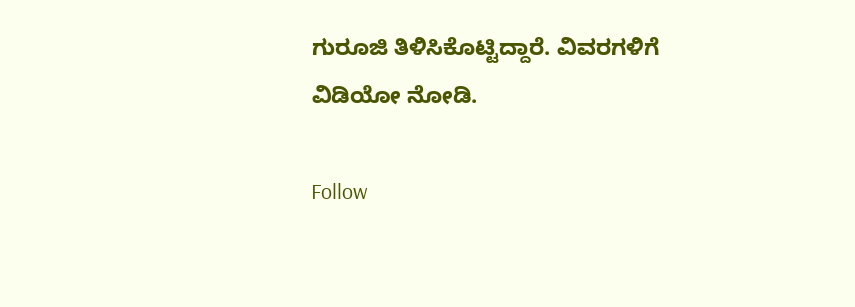ಗುರೂಜಿ ತಿಳಿಸಿಕೊಟ್ಟಿದ್ದಾರೆ. ವಿವರಗಳಿಗೆ ವಿಡಿಯೋ ನೋಡಿ.

Follow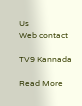Us
Web contact

TV9 Kannada

Read More